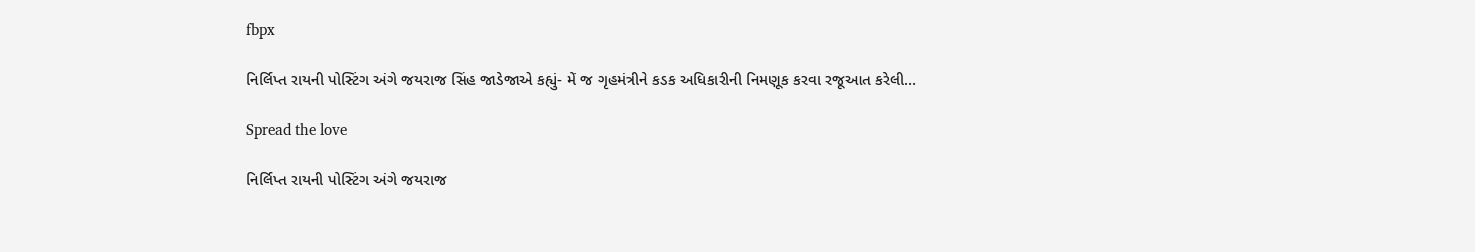fbpx

નિર્લિપ્ત રાયની પોસ્ટિંગ અંગે જયરાજ સિંહ જાડેજાએ કહ્યું- મેં જ ગૃહમંત્રીને કડક અધિકારીની નિમણૂક કરવા રજૂઆત કરેલી…

Spread the love

નિર્લિપ્ત રાયની પોસ્ટિંગ અંગે જયરાજ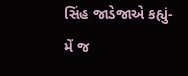સિંહ જાડેજાએ કહ્યું-  મેં જ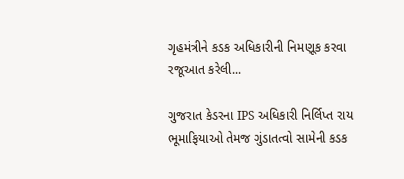ગૃહમંત્રીને કડક અધિકારીની નિમણૂક કરવા રજૂઆત કરેલી...

ગુજરાત કેડરના IPS અધિકારી નિર્લિપ્ત રાય ભૂમાફિયાઓ તેમજ ગુંડાતત્વો સામેની કડક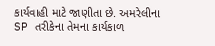કાર્યવાહી માટે જાણીતા છે. અમરેલીના SP તરીકેના તેમના કાર્યકાળ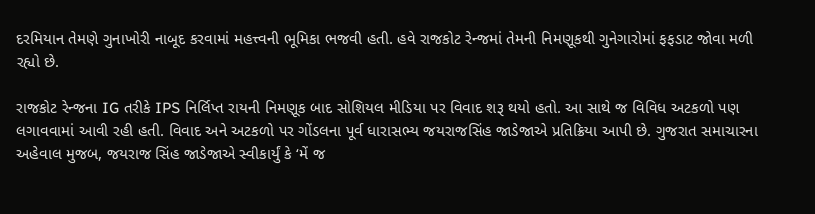દરમિયાન તેમણે ગુનાખોરી નાબૂદ કરવામાં મહત્ત્વની ભૂમિકા ભજવી હતી. હવે રાજકોટ રેન્જમાં તેમની નિમણૂકથી ગુનેગારોમાં ફફડાટ જોવા મળી રહ્યો છે.

રાજકોટ રેન્જના IG તરીકે IPS નિર્લિપ્ત રાયની નિમણૂક બાદ સોશિયલ મીડિયા પર વિવાદ શરૂ થયો હતો. આ સાથે જ વિવિધ અટકળો પણ લગાવવામાં આવી રહી હતી. વિવાદ અને અટકળો પર ગોંડલના પૂર્વ ધારાસભ્ય જયરાજસિંહ જાડેજાએ પ્રતિક્રિયા આપી છે. ગુજરાત સમાચારના અહેવાલ મુજબ, જયરાજ સિંહ જાડેજાએ સ્વીકાર્યું કે ‘મેં જ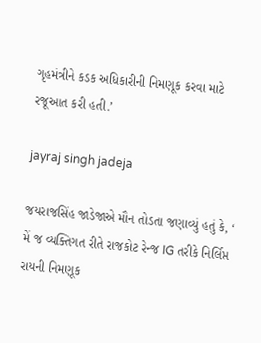ગૃહમંત્રીને કડક અધિકારીની નિમણૂક કરવા માટે રજૂઆત કરી હતી.’

jayraj singh jadeja

જયરાજસિંહ જાડેજાએ મૌન તોડતા જણાવ્યું હતું કે, ‘ મેં જ વ્યક્તિગત રીતે રાજકોટ રેન્જ IG તરીકે નિર્લિપ્ત રાયની નિમણૂક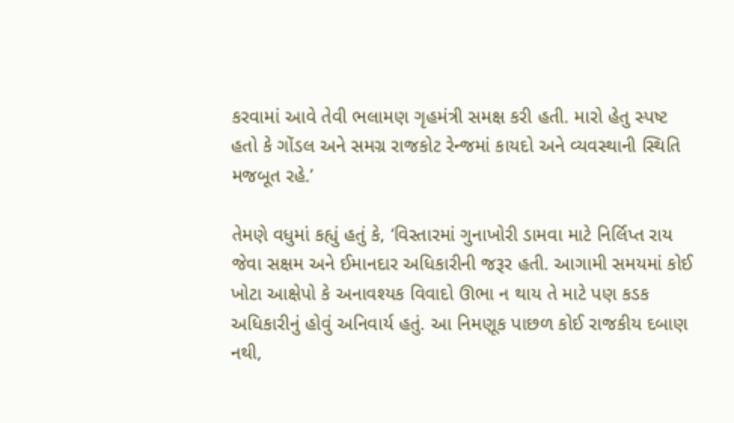કરવામાં આવે તેવી ભલામણ ગૃહમંત્રી સમક્ષ કરી હતી. મારો હેતુ સ્પષ્ટ હતો કે ગોંડલ અને સમગ્ર રાજકોટ રેન્જમાં કાયદો અને વ્યવસ્થાની સ્થિતિ મજબૂત રહે.’

તેમણે વધુમાં કહ્યું હતું કે, ‘વિસ્તારમાં ગુનાખોરી ડામવા માટે નિર્લિપ્ત રાય જેવા સક્ષમ અને ઈમાનદાર અધિકારીની જરૂર હતી. આગામી સમયમાં કોઈ ખોટા આક્ષેપો કે અનાવશ્યક વિવાદો ઊભા ન થાય તે માટે પણ કડક અધિકારીનું હોવું અનિવાર્ય હતું. આ નિમણૂક પાછળ કોઈ રાજકીય દબાણ નથી,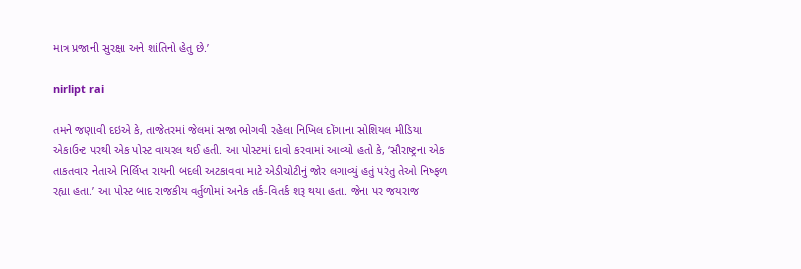માત્ર પ્રજાની સુરક્ષા અને શાંતિનો હેતુ છે.’

nirlipt rai

તમને જણાવી દઇએ કે, તાજેતરમાં જેલમાં સજા ભોગવી રહેલા નિખિલ દોંગાના સોશિયલ મીડિયા એકાઉન્ટ પરથી એક પોસ્ટ વાયરલ થઈ હતી. આ પોસ્ટમાં દાવો કરવામાં આવ્યો હતો કે, ‘સૌરાષ્ટ્રના એક તાકતવાર નેતાએ નિર્લિપ્ત રાયની બદલી અટકાવવા માટે એડીચોટીનું જોર લગાવ્યું હતું પરંતુ તેઓ નિષ્ફળ રહ્યા હતા.’ આ પોસ્ટ બાદ રાજકીય વર્તુળોમાં અનેક તર્ક-વિતર્ક શરૂ થયા હતા. જેના પર જયરાજ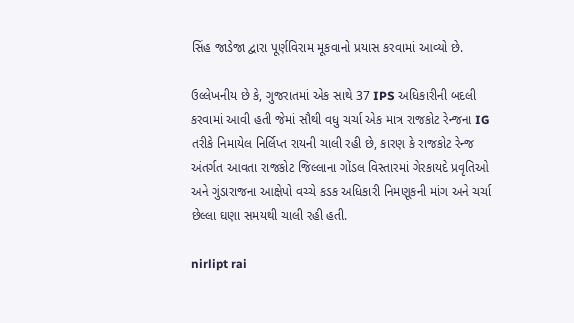સિંહ જાડેજા દ્વારા પૂર્ણવિરામ મૂકવાનો પ્રયાસ કરવામાં આવ્યો છે.

ઉલ્લેખનીય છે કે, ગુજરાતમાં એક સાથે 37 IPS અધિકારીની બદલી કરવામાં આવી હતી જેમાં સૌથી વધુ ચર્ચા એક માત્ર રાજકોટ રેન્જના IG તરીકે નિમાયેલ નિર્લિપ્ત રાયની ચાલી રહી છે, કારણ કે રાજકોટ રેન્જ અંતર્ગત આવતા રાજકોટ જિલ્લાના ગોંડલ વિસ્તારમાં ગેરકાયદે પ્રવૃતિઓ અને ગુંડારાજના આક્ષેપો વચ્ચે કડક અધિકારી નિમણૂકની માંગ અને ચર્ચા છેલ્લા ઘણા સમયથી ચાલી રહી હતી.

nirlipt rai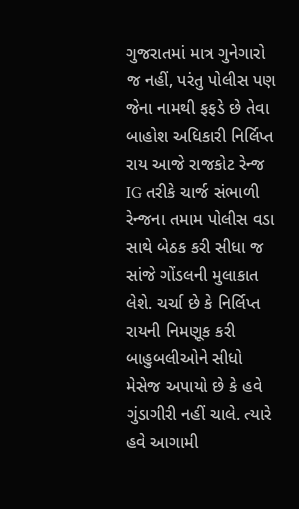ગુજરાતમાં માત્ર ગુનેગારો જ નહીં, પરંતુ પોલીસ પણ જેના નામથી ફફડે છે તેવા બાહોશ અધિકારી નિર્લિપ્ત રાય આજે રાજકોટ રેન્જ IG તરીકે ચાર્જ સંભાળી રેન્જના તમામ પોલીસ વડા સાથે બેઠક કરી સીધા જ સાંજે ગોંડલની મુલાકાત લેશે. ચર્ચા છે કે નિર્લિપ્ત રાયની નિમણૂક કરી બાહુબલીઓને સીધો મેસેજ અપાયો છે કે હવે ગુંડાગીરી નહીં ચાલે. ત્યારે હવે આગામી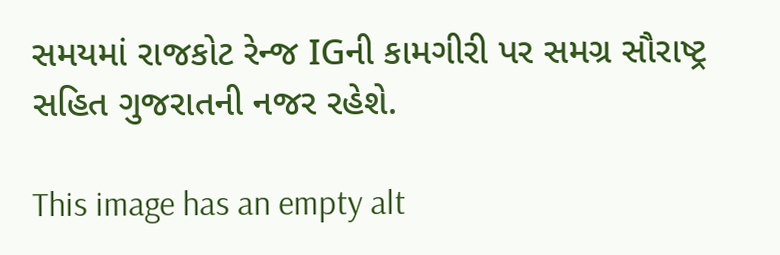સમયમાં રાજકોટ રેન્જ IGની કામગીરી પર સમગ્ર સૌરાષ્ટ્ર સહિત ગુજરાતની નજર રહેશે.

This image has an empty alt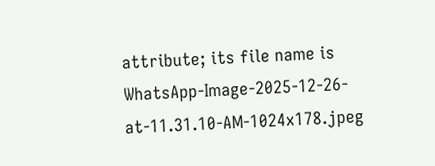attribute; its file name is WhatsApp-Image-2025-12-26-at-11.31.10-AM-1024x178.jpeg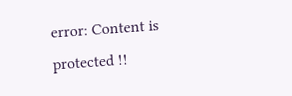error: Content is protected !!